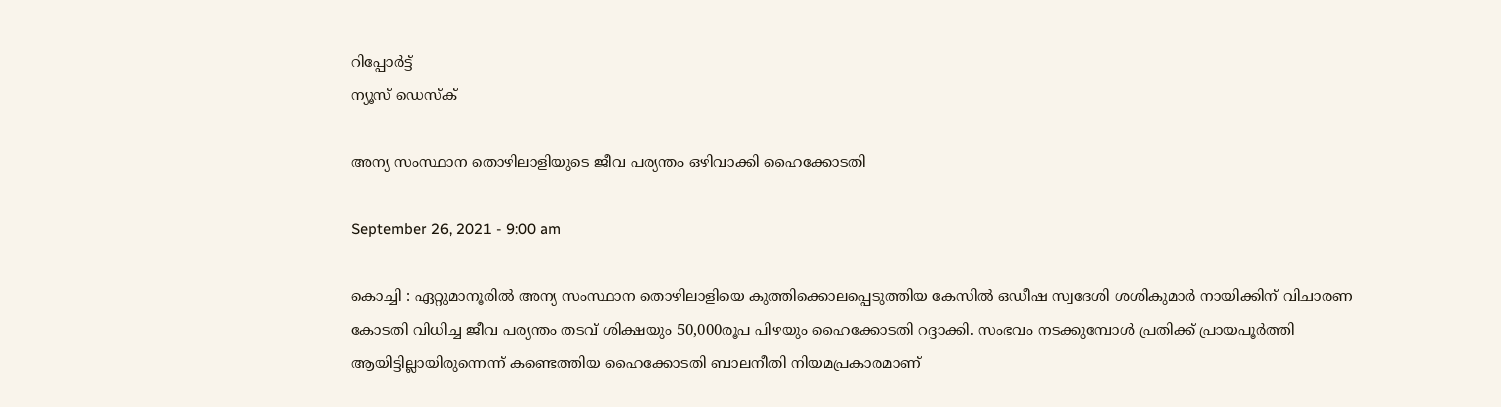റിപ്പോര്‍ട്ട്
ന്യൂസ് ഡെസ്ക്

അന്യ സംസ്ഥാന തൊഴിലാളിയുടെ ജീവ പര്യന്തം ഒഴിവാക്കി ഹൈക്കോടതി

September 26, 2021 - 9:00 am

കൊച്ചി : ഏറ്റുമാനൂരില്‍ അന്യ സംസ്ഥാന തൊഴിലാളിയെ കുത്തിക്കൊലപ്പെടുത്തിയ കേസില്‍ ഒഡീഷ സ്വദേശി ശശികുമാര്‍ നായിക്കിന്‌ വിചാരണ കോടതി വിധിച്ച ജീവ പര്യന്തം തടവ്‌ ശിക്ഷയും 50,000രൂപ പിഴയും ഹൈക്കോടതി റദ്ദാക്കി. സംഭവം നടക്കുമ്പോള്‍ പ്രതിക്ക്‌ പ്രായപൂര്‍ത്തി ആയിട്ടില്ലായിരുന്നെന്ന്‌ കണ്ടെത്തിയ ഹൈക്കോടതി ബാലനീതി നിയമപ്രകാരമാണ്‌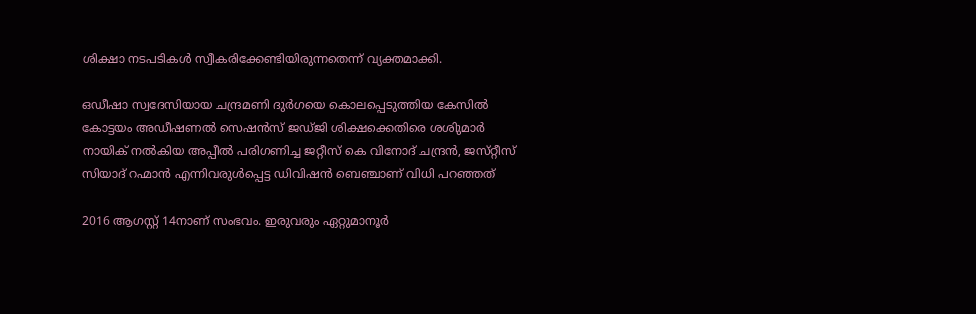ശിക്ഷാ നടപടികള്‍ സ്വീകരിക്കേണ്ടിയിരുന്നതെന്ന്‌ വ്യക്തമാക്കി.

ഒഡീഷാ സ്വദേസിയായ ചന്ദ്രമണി ദുര്‍ഗയെ കൊലപ്പെടുത്തിയ കേസില്‍ കോട്ടയം അഡീഷണല്‍ സെഷന്‍സ്‌ ജഡ്‌ജി ശിക്ഷക്കെതിരെ ശശിുമാര്‍ നായിക്‌ നല്‍കിയ അപ്പീല്‍ പരിഗണിച്ച ജറ്റീസ്‌ കെ വിനോദ്‌ ചന്ദ്രന്‍, ജസ്‌റ്റീസ്‌ സിയാദ്‌ റഹ്മാന്‍ എന്നിവരുള്‍പ്പെട്ട ഡിവിഷന്‍ ബെഞ്ചാണ്‌ വിധി പറഞ്ഞത്‌

2016 ആഗസ്റ്റ്‌ 14നാണ്‌ സംഭവം. ഇരുവരും ഏറ്റുമാനൂര്‍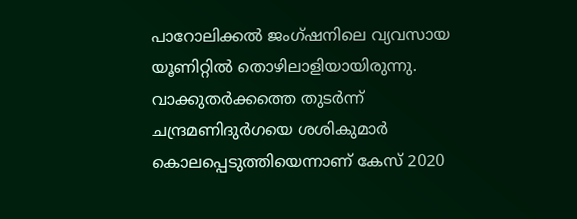പാറോലിക്കല്‍ ജംഗ്‌ഷനിലെ വ്യവസായ യൂണിറ്റില്‍ തൊഴിലാളിയായിരുന്നു. വാക്കുതര്‍ക്കത്തെ തുടര്‍ന്ന്‌ ചന്ദ്രമണിദുര്‍ഗയെ ശശികുമാര്‍ കൊലപ്പെടുത്തിയെന്നാണ്‌ കേസ്‌ 2020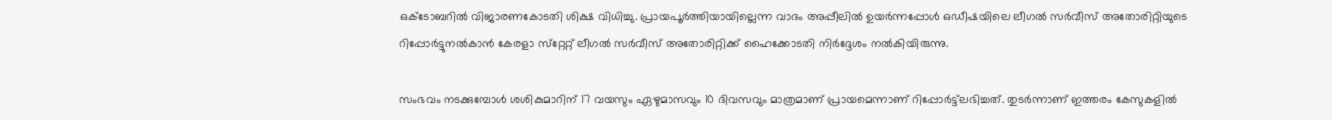ഒക്ടോബറില്‍ വിജാരണകോടതി ശിക്ഷ വിധിച്ചു. പ്രായപൂര്‍ത്തിയായില്ലെന്ന വാദം അപ്പീലില്‍ ഉയര്‍ന്നപ്പോള്‍ ഒഡീഷയിലെ ലീഗല്‍ സര്‍വീസ്‌ അതോരിറ്റിയുടെ റിപ്പോര്‍ട്ടുനല്‍കാന്‍ കേരളാ സ്‌റ്റേറ്റ്‌ ലീഗല്‍ സര്‍വീസ്‌ അതോരിറ്റിക്ക്‌ ഹൈക്കോടതി നിര്‍ദ്ദേശം നല്‍കിയിരുന്നു.

സംഭവം നടക്കുമ്പോള്‍ ശശികുമാറിന്‌ 17 വയസും ഏഴുമാസവും 10 ദിവസവും മാത്രമാണ്‌ പ്രായമെന്നാണ്‌ റിപ്പോര്‍ട്ട്‌ലഭിച്ചത്‌. തുടര്‍ന്നാണ്‌ ഇത്തരം കേസുകളില്‍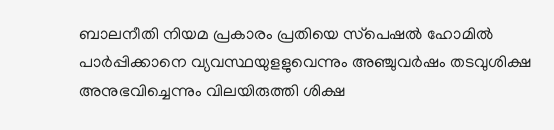ബാലനീതി നിയമ പ്രകാരം പ്രതിയെ സ്‌പെഷല്‍ ഹോമില്‍ പാര്‍പ്പിക്കാനെ വ്യവസ്ഥയുളളുവെന്നും അഞ്ചുവര്‍ഷം തടവുശിക്ഷ അനുഭവിച്ചെന്നും വിലയിരുത്തി ശിക്ഷ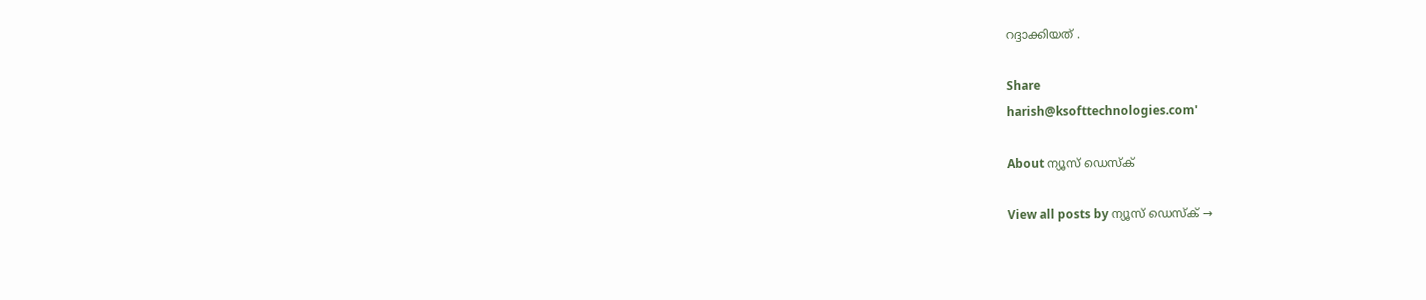റദ്ദാക്കിയത്‌ .

Share
harish@ksofttechnologies.com'

About ന്യൂസ് ഡെസ്ക്

View all posts by ന്യൂസ് ഡെസ്ക് →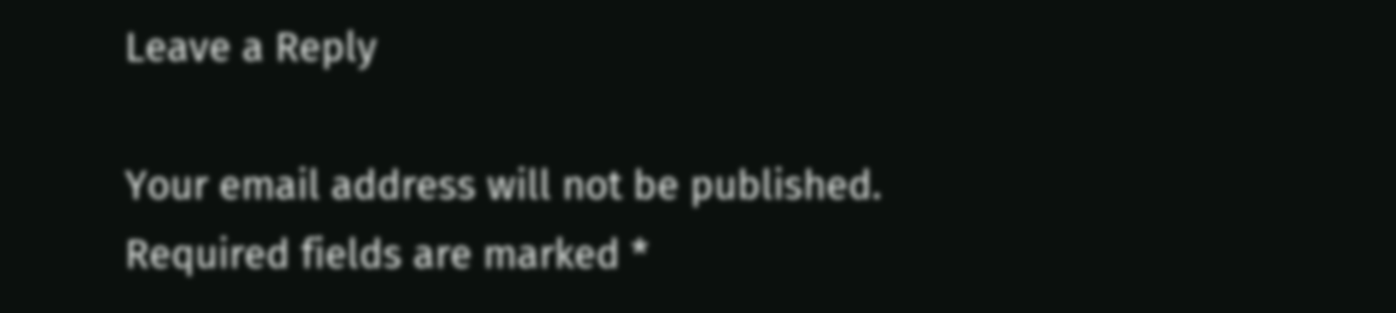Leave a Reply

Your email address will not be published. Required fields are marked *